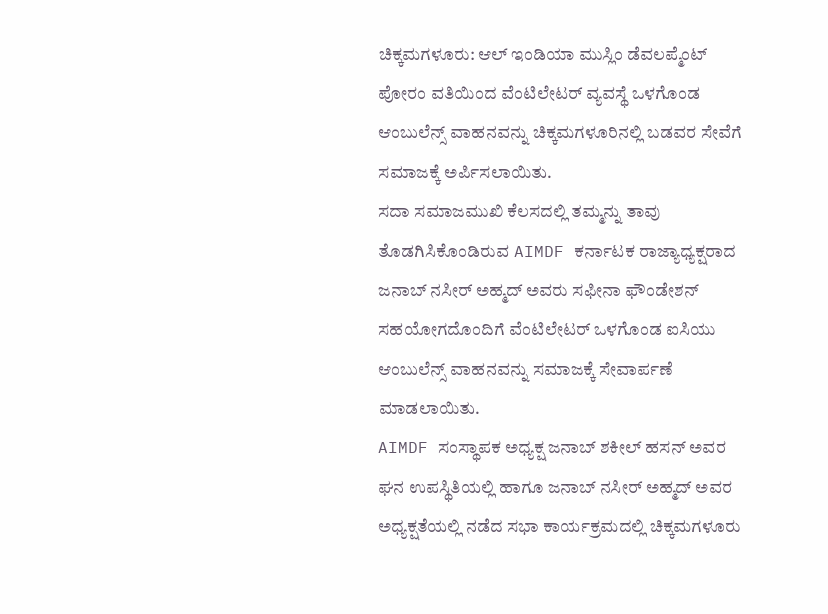ಚಿಕ್ಕಮಗಳೂರು: ಆಲ್ ಇಂಡಿಯಾ ಮುಸ್ಲಿಂ ಡೆವಲಪ್ಮೆಂಟ್ ಪೋರಂ ವತಿಯಿಂದ ವೆಂಟಿಲೇಟರ್ ವ್ಯವಸ್ಥೆ ಒಳಗೊಂಡ ಆಂಬುಲೆನ್ಸ್ ವಾಹನವನ್ನು ಚಿಕ್ಕಮಗಳೂರಿನಲ್ಲಿ ಬಡವರ ಸೇವೆಗೆ ಸಮಾಜಕ್ಕೆ ಅರ್ಪಿಸಲಾಯಿತು.
ಸದಾ ಸಮಾಜಮುಖಿ ಕೆಲಸದಲ್ಲಿ ತಮ್ಮನ್ನು ತಾವು ತೊಡಗಿಸಿಕೊಂಡಿರುವ AIMDF ಕರ್ನಾಟಕ ರಾಜ್ಯಾಧ್ಯಕ್ಷರಾದ ಜನಾಬ್ ನಸೀರ್ ಅಹ್ಮದ್ ಅವರು ಸಫೀನಾ ಫೌಂಡೇಶನ್ ಸಹಯೋಗದೊಂದಿಗೆ ವೆಂಟಿಲೇಟರ್ ಒಳಗೊಂಡ ಐಸಿಯು ಆಂಬುಲೆನ್ಸ್ ವಾಹನವನ್ನು ಸಮಾಜಕ್ಕೆ ಸೇವಾರ್ಪಣೆ ಮಾಡಲಾಯಿತು.
AIMDF ಸಂಸ್ಥಾಪಕ ಅಧ್ಯಕ್ಷ ಜನಾಬ್ ಶಕೀಲ್ ಹಸನ್ ಅವರ ಘನ ಉಪಸ್ಥಿತಿಯಲ್ಲಿ ಹಾಗೂ ಜನಾಬ್ ನಸೀರ್ ಅಹ್ಮದ್ ಅವರ ಅಧ್ಯಕ್ಷತೆಯಲ್ಲಿ ನಡೆದ ಸಭಾ ಕಾರ್ಯಕ್ರಮದಲ್ಲಿ ಚಿಕ್ಕಮಗಳೂರು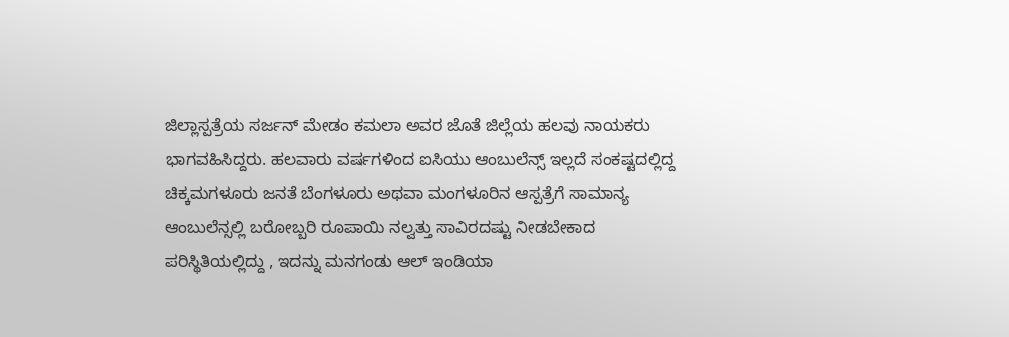ಜಿಲ್ಲಾಸ್ಪತ್ರೆಯ ಸರ್ಜನ್ ಮೇಡಂ ಕಮಲಾ ಅವರ ಜೊತೆ ಜಿಲ್ಲೆಯ ಹಲವು ನಾಯಕರು ಭಾಗವಹಿಸಿದ್ದರು. ಹಲವಾರು ವರ್ಷಗಳಿಂದ ಐಸಿಯು ಆಂಬುಲೆನ್ಸ್ ಇಲ್ಲದೆ ಸಂಕಷ್ಟದಲ್ಲಿದ್ದ ಚಿಕ್ಕಮಗಳೂರು ಜನತೆ ಬೆಂಗಳೂರು ಅಥವಾ ಮಂಗಳೂರಿನ ಆಸ್ಪತ್ರೆಗೆ ಸಾಮಾನ್ಯ ಆಂಬುಲೆನ್ಸಲ್ಲಿ ಬರೋಬ್ಬರಿ ರೂಪಾಯಿ ನಲ್ವತ್ತು ಸಾವಿರದಷ್ಟು ನೀಡಬೇಕಾದ ಪರಿಸ್ಥಿತಿಯಲ್ಲಿದ್ದು , ಇದನ್ನು ಮನಗಂಡು ಆಲ್ ಇಂಡಿಯಾ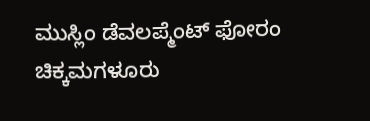ಮುಸ್ಲಿಂ ಡೆವಲಪ್ಮೆಂಟ್ ಫೋರಂ ಚಿಕ್ಕಮಗಳೂರು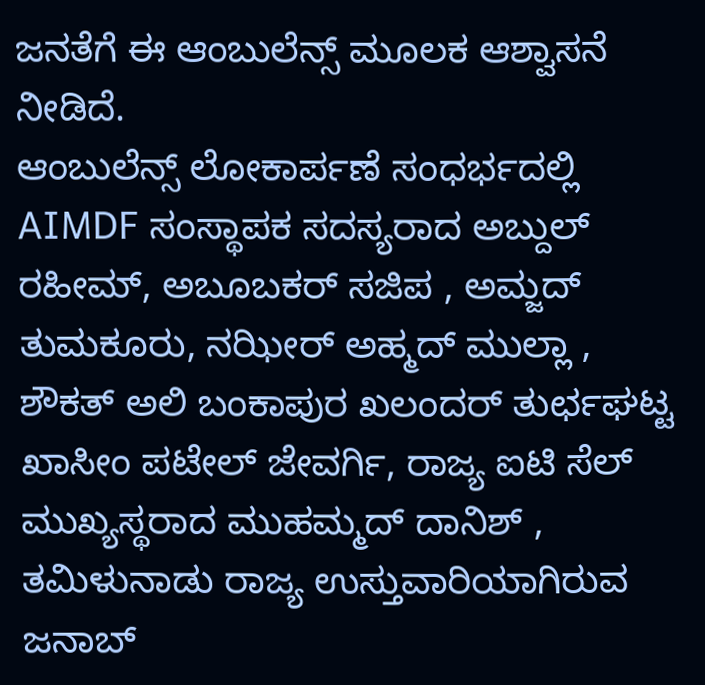ಜನತೆಗೆ ಈ ಆಂಬುಲೆನ್ಸ್ ಮೂಲಕ ಆಶ್ವಾಸನೆ ನೀಡಿದೆ.
ಆಂಬುಲೆನ್ಸ್ ಲೋಕಾರ್ಪಣೆ ಸಂಧರ್ಭದಲ್ಲಿ AIMDF ಸಂಸ್ಥಾಪಕ ಸದಸ್ಯರಾದ ಅಬ್ದುಲ್ ರಹೀಮ್, ಅಬೂಬಕರ್ ಸಜಿಪ , ಅಮ್ಜದ್ ತುಮಕೂರು, ನಝೀರ್ ಅಹ್ಮದ್ ಮುಲ್ಲಾ , ಶೌಕತ್ ಅಲಿ ಬಂಕಾಪುರ ಖಲಂದರ್ ತುರ್ಛಘಟ್ಟ ಖಾಸೀಂ ಪಟೇಲ್ ಜೇವರ್ಗಿ, ರಾಜ್ಯ ಐಟಿ ಸೆಲ್ ಮುಖ್ಯಸ್ಥರಾದ ಮುಹಮ್ಮದ್ ದಾನಿಶ್ , ತಮಿಳುನಾಡು ರಾಜ್ಯ ಉಸ್ತುವಾರಿಯಾಗಿರುವ ಜನಾಬ್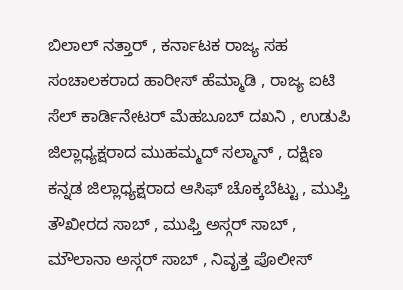ಬಿಲಾಲ್ ನತ್ತಾರ್ , ಕರ್ನಾಟಕ ರಾಜ್ಯ ಸಹ ಸಂಚಾಲಕರಾದ ಹಾರೀಸ್ ಹೆಮ್ಮಾಡಿ , ರಾಜ್ಯ ಐಟಿ ಸೆಲ್ ಕಾರ್ಡಿನೇಟರ್ ಮೆಹಬೂಬ್ ದಖನಿ , ಉಡುಪಿ ಜಿಲ್ಲಾಧ್ಯಕ್ಷರಾದ ಮುಹಮ್ಮದ್ ಸಲ್ಮಾನ್ , ದಕ್ಷಿಣ ಕನ್ನಡ ಜಿಲ್ಲಾಧ್ಯಕ್ಷರಾದ ಆಸಿಫ್ ಚೊಕ್ಕಬೆಟ್ಟು , ಮುಫ್ತಿ ತೌಖೀರದ ಸಾಬ್ , ಮುಫ್ತಿ ಅಸ್ಗರ್ ಸಾಬ್ , ಮೌಲಾನಾ ಅಸ್ಗರ್ ಸಾಬ್ , ನಿವೃತ್ತ ಪೊಲೀಸ್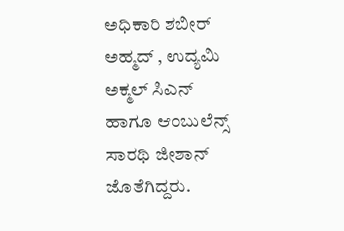ಅಧಿಕಾರಿ ಶಬೀರ್ ಅಹ್ಮದ್ , ಉದ್ಯಮಿ ಅಕ್ಮಲ್ ಸಿಎನ್
ಹಾಗೂ ಆಂಬುಲೆನ್ಸ್ ಸಾರಥಿ ಜೀಶಾನ್ ಜೊತೆಗಿದ್ದರು.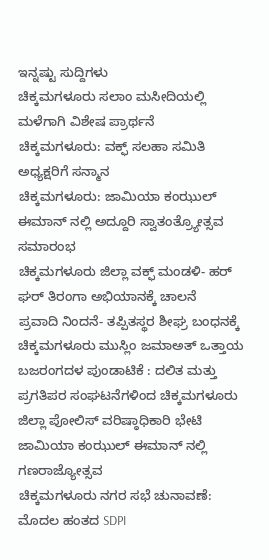ಇನ್ನಷ್ಟು ಸುದ್ದಿಗಳು
ಚಿಕ್ಕಮಗಳೂರು ಸಲಾಂ ಮಸೀದಿಯಲ್ಲಿ ಮಳೆಗಾಗಿ ವಿಶೇಷ ಪ್ರಾರ್ಥನೆ
ಚಿಕ್ಕಮಗಳೂರು: ವಕ್ಫ್ ಸಲಹಾ ಸಮಿತಿ ಅಧ್ಯಕ್ಷರಿಗೆ ಸನ್ಮಾನ
ಚಿಕ್ಕಮಗಳೂರು: ಜಾಮಿಯಾ ಕಂಝುಲ್ ಈಮಾನ್ ನಲ್ಲಿ ಅದ್ದೂರಿ ಸ್ವಾತಂತ್ರ್ಯೋತ್ಸವ ಸಮಾರಂಭ
ಚಿಕ್ಕಮಗಳೂರು ಜಿಲ್ಲಾ ವಕ್ಫ್ ಮಂಡಳಿ- ಹರ್ ಘರ್ ತಿರಂಗಾ ಅಭಿಯಾನಕ್ಕೆ ಚಾಲನೆ
ಪ್ರವಾದಿ ನಿಂದನೆ- ತಪ್ಪಿತಸ್ಥರ ಶೀಘ್ರ ಬಂಧನಕ್ಕೆ ಚಿಕ್ಕಮಗಳೂರು ಮುಸ್ಲಿಂ ಜಮಾಅತ್ ಒತ್ತಾಯ
ಬಜರಂಗದಳ ಪುಂಡಾಟಿಕೆ : ದಲಿತ ಮತ್ತು ಪ್ರಗತಿಪರ ಸಂಘಟನೆಗಳಿಂದ ಚಿಕ್ಕಮಗಳೂರು ಜಿಲ್ಲಾ ಪೋಲಿಸ್ ವರಿಷ್ಠಾಧಿಕಾರಿ ಭೇಟಿ
ಜಾಮಿಯಾ ಕಂಝುಲ್ ಈಮಾನ್ ನಲ್ಲಿ ಗಣರಾಜ್ಯೋತ್ಸವ
ಚಿಕ್ಕಮಗಳೂರು ನಗರ ಸಭೆ ಚುನಾವಣೆ: ಮೊದಲ ಹಂತದ SDPI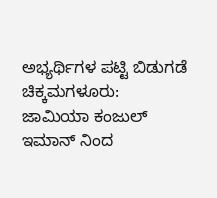ಅಭ್ಯರ್ಥಿಗಳ ಪಟ್ಟಿ ಬಿಡುಗಡೆ
ಚಿಕ್ಕಮಗಳೂರು: ಜಾಮಿಯಾ ಕಂಜುಲ್ ಇಮಾನ್ ನಿಂದ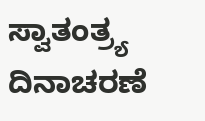ಸ್ವಾತಂತ್ರ್ಯ ದಿನಾಚರಣೆ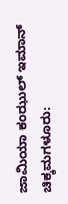ಜಾಮಿಯಾ ಕಂಝುಲ್ ಇಮಾನ್ ಚಿಕ್ಕಮಗಳೂರು: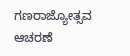ಗಣರಾಜ್ಯೋತ್ಸವ ಆಚರಣೆ